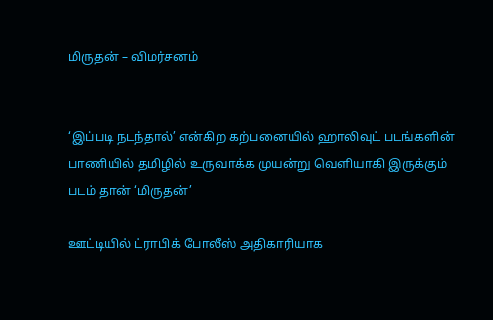மிருதன் – விமர்சனம்


‘இப்படி நடந்தால்’ என்கிற கற்பனையில் ஹாலிவுட் படங்களின் பாணியில் தமிழில் உருவாக்க முயன்று வெளியாகி இருக்கும் படம் தான் ‘மிருதன்’

ஊட்டியில் ட்ராபிக் போலீஸ் அதிகாரியாக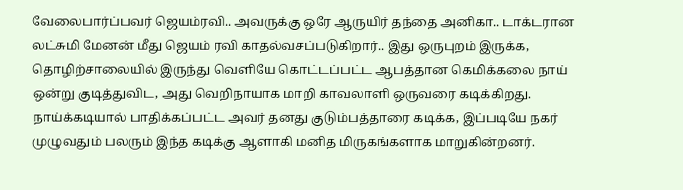வேலைபார்ப்பவர் ஜெயம்ரவி.. அவருக்கு ஒரே ஆருயிர் தந்தை அனிகா.. டாக்டரான லட்சுமி மேனன் மீது ஜெயம் ரவி காதல்வசப்படுகிறார்.. இது ஒருபுறம் இருக்க, தொழிற்சாலையில் இருந்து வெளியே கொட்டப்பட்ட ஆபத்தான கெமிக்கலை நாய் ஒன்று குடித்துவிட, அது வெறிநாயாக மாறி காவலாளி ஒருவரை கடிக்கிறது. நாய்க்கடியால் பாதிக்கப்பட்ட அவர் தனது குடும்பத்தாரை கடிக்க, இப்படியே நகர் முழுவதும் பலரும் இந்த கடிக்கு ஆளாகி மனித மிருகங்களாக மாறுகின்றனர்.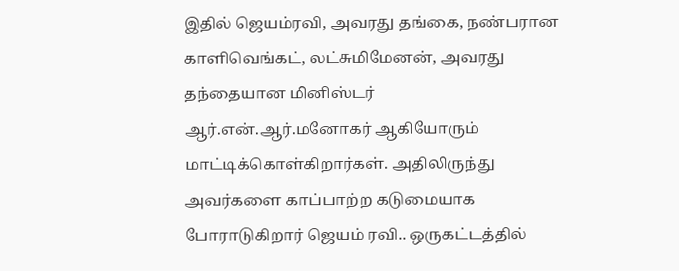இதில் ஜெயம்ரவி, அவரது தங்கை, நண்பரான காளிவெங்கட், லட்சுமிமேனன், அவரது தந்தையான மினிஸ்டர் ஆர்.என்.ஆர்.மனோகர் ஆகியோரும் மாட்டிக்கொள்கிறார்கள். அதிலிருந்து அவர்களை காப்பாற்ற கடுமையாக போராடுகிறார் ஜெயம் ரவி.. ஒருகட்டத்தில்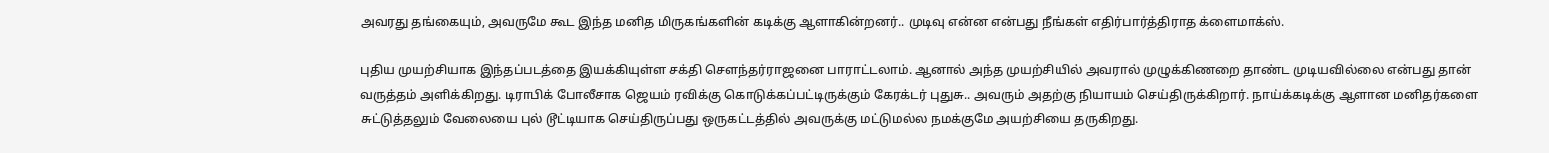அவரது தங்கையும், அவருமே கூட இந்த மனித மிருகங்களின் கடிக்கு ஆளாகின்றனர்.. முடிவு என்ன என்பது நீங்கள் எதிர்பார்த்திராத க்ளைமாக்ஸ்.

புதிய முயற்சியாக இந்தப்படத்தை இயக்கியுள்ள சக்தி சௌந்தர்ராஜனை பாராட்டலாம். ஆனால் அந்த முயற்சியில் அவரால் முழுக்கிணறை தாண்ட முடியவில்லை என்பது தான் வருத்தம் அளிக்கிறது. டிராபிக் போலீசாக ஜெயம் ரவிக்கு கொடுக்கப்பட்டிருக்கும் கேரக்டர் புதுசு.. அவரும் அதற்கு நியாயம் செய்திருக்கிறார். நாய்க்கடிக்கு ஆளான மனிதர்களை சுட்டுத்தலும் வேலையை புல் டூட்டியாக செய்திருப்பது ஒருகட்டத்தில் அவருக்கு மட்டுமல்ல நமக்குமே அயற்சியை தருகிறது.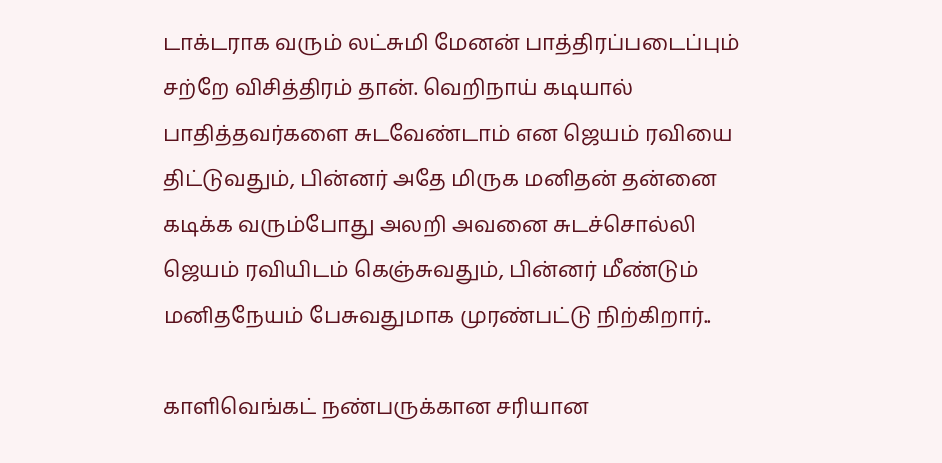டாக்டராக வரும் லட்சுமி மேனன் பாத்திரப்படைப்பும் சற்றே விசித்திரம் தான். வெறிநாய் கடியால் பாதித்தவர்களை சுடவேண்டாம் என ஜெயம் ரவியை திட்டுவதும், பின்னர் அதே மிருக மனிதன் தன்னை கடிக்க வரும்போது அலறி அவனை சுடச்சொல்லி ஜெயம் ரவியிடம் கெஞ்சுவதும், பின்னர் மீண்டும் மனிதநேயம் பேசுவதுமாக முரண்பட்டு நிற்கிறார்..

காளிவெங்கட் நண்பருக்கான சரியான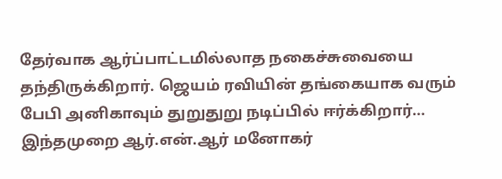தேர்வாக ஆர்ப்பாட்டமில்லாத நகைச்சுவையை தந்திருக்கிறார். ஜெயம் ரவியின் தங்கையாக வரும் பேபி அனிகாவும் துறுதுறு நடிப்பில் ஈர்க்கிறார்… இந்தமுறை ஆர்.என்.ஆர் மனோகர்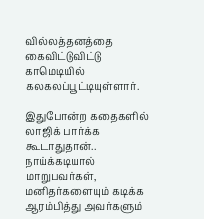வில்லத்தனத்தை கைவிட்டுவிட்டு காமெடியில் கலகலப்பூட்டியுள்ளார்.

இதுபோன்ற கதைகளில் லாஜிக் பார்க்க கூடாதுதான்.. நாய்க்கடியால் மாறுபவர்கள், மனிதர்களையும் கடிக்க ஆரம்பித்து அவர்களும்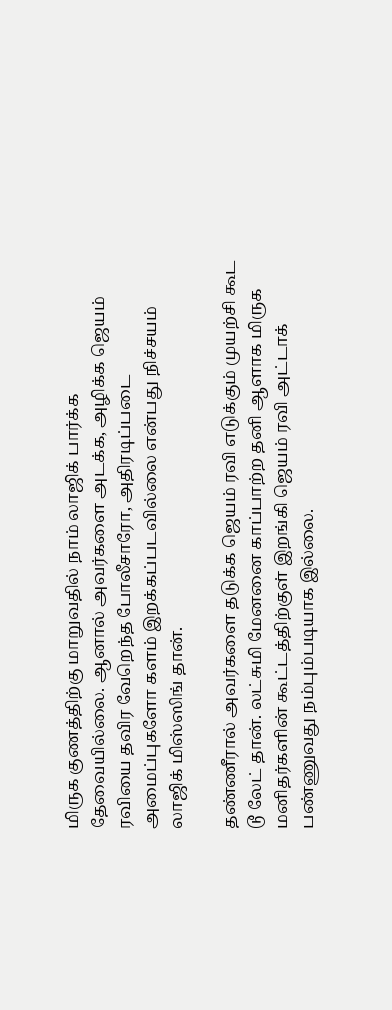மிருக குணத்திற்கு மாறுவதில் நாம் லாஜிக் பார்க்க தேவையில்லை. ஆனால் அவர்களை அடக்க, அழிக்க ஜெயம் ரவியை தவிர வேறெந்த போலீசாரோ, அதிரடிப்படை அமைப்புகளோ களம் இறக்கப்படவில்லை என்பது நிச்சயம் லாஜிக் மிஸ்ஸிங் தான்.

தண்ணீரால் அவர்களை தடுக்க ஜெயம் ரவி எடுக்கும் முயற்சி கூட டூ லேட் தான். லட்சுமி மேனனை காப்பாற்ற தனி ஆளாக மிருக மனிதர்களின் கூட்டத்திற்குள் இறங்கி ஜெயம் ரவி அட்டாக் பண்ணுவது நம்பும்படியாக இல்லை.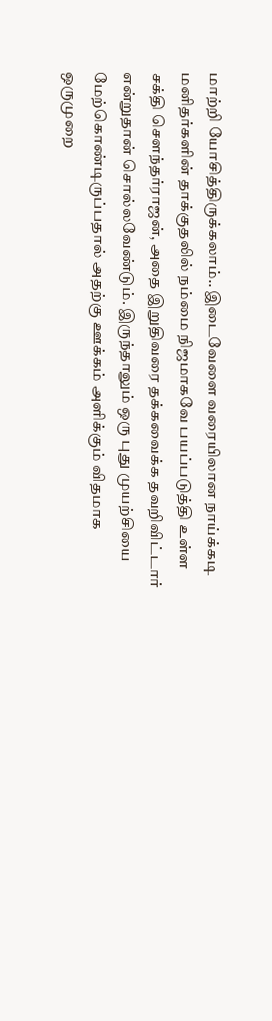மாற்றி யோசித்திருக்கலாம்.. இடைவேளை வரையிலான நாய்க்கடி மனிதர்களின் தாக்குதலில் நம்மை நிஜமாகவே பயப்படுத்தி உள்ள சக்தி சௌந்தர்ராஜன், அதை இறுதிவரை தக்கவைக்க தவறிவிட்டார் என்றுதான் சொல்லவேண்டும். இருந்தாலும் ஒரு புது முயற்சியை மேற்கொண்டிருப்பதால் அதற்கு ஊக்கம் அளிக்கும் விதமாக ஒருமுறை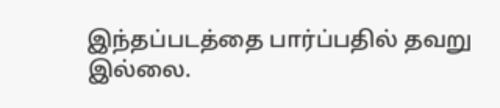இந்தப்படத்தை பார்ப்பதில் தவறு இல்லை.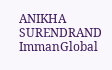ANIKHA SURENDRAND ImmanGlobal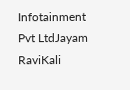Infotainment Pvt LtdJayam RaviKali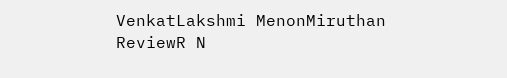VenkatLakshmi MenonMiruthan ReviewR N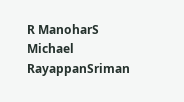R ManoharS Michael RayappanSriman